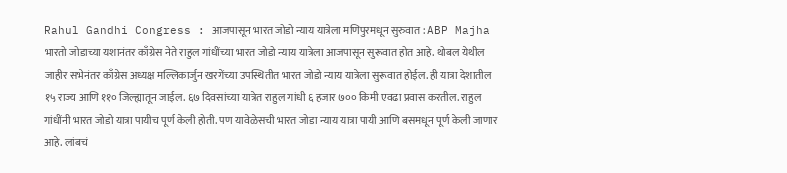Rahul Gandhi Congress : आजपासून भारत जोडो न्याय यात्रेला मणिपुरमधून सुरुवात : ABP Majha
भारतो जोडाच्या यशानंतर काँग्रेस नेते राहुल गांधींच्या भारत जोडो न्याय यात्रेला आजपासून सुरूवात होत आहे. थोबल येथील जाहीर सभेनंतर काँग्रेस अध्यक्ष मल्लिकार्जुन खरगेंच्या उपस्थितीत भारत जोडो न्याय यात्रेला सुरूवात होईल. ही यात्रा देशातील १५ राज्य आणि ११० जिल्ह्यातून जाईल. ६७ दिवसांच्या यात्रेत राहुल गांधी ६ हजार ७०० किमी एवढा प्रवास करतील. राहुल गांधींनी भारत जोडो यात्रा पायीच पूर्ण केली होती. पण यावेळेसची भारत जोडा न्याय यात्रा पायी आणि बसमधून पूर्ण केली जाणार आहे. लांबचं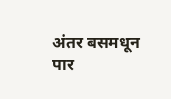अंतर बसमधून पार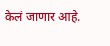केलं जाणार आहे.